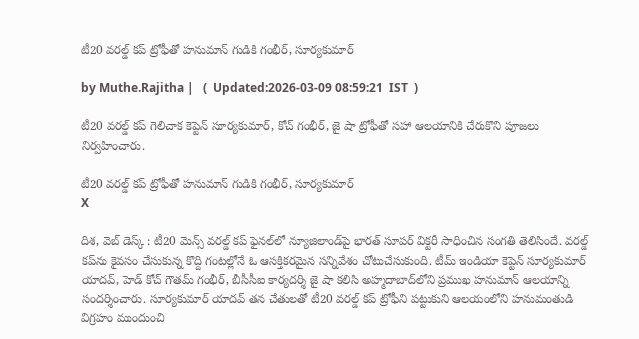టీ20 వరల్డ్ కప్ ట్రోఫీతో హనుమాన్ గుడికి గంభీర్, సూర్యకుమార్

by Muthe.Rajitha |   (  Updated:2026-03-09 08:59:21  IST  )

టీ20 వరల్డ్ కప్ గెలిచాక కెప్టెన్ సూర్యకుమార్, కోచ్ గంభీర్, జై షా ట్రోఫీతో సహా ఆలయానికి చేరుకొని పూజలు నిర్వహించారు.

టీ20 వరల్డ్ కప్ ట్రోఫీతో హనుమాన్ గుడికి గంభీర్, సూర్యకుమార్
X

దిశ, వెబ్ డెస్క్ : టీ20 మెన్స్ వరల్డ్ కప్ ఫైనల్‌లో న్యూజిలాండ్‌పై భారత్ సూపర్ విక్టరీ సాధించిన సంగతి తెలిసిందే. వరల్డ్ కప్‌ను కైవసం చేసుకున్న కొద్ది గంటల్లోనే ఓ ఆసక్తికరమైన సన్నివేశం చోటుచేసుకుంది. టీమ్ ఇండియా కెప్టెన్ సూర్యకుమార్ యాదవ్, హెడ్ కోచ్ గౌతమ్ గంభీర్, బీసీసీఐ కార్యదర్శి జై షా కలిసి అహ్మదాబాద్‌లోని ప్రముఖ హనుమాన్ ఆలయాన్ని సందర్శించారు. సూర్యకుమార్ యాదవ్ తన చేతులతో టీ20 వరల్డ్ కప్ ట్రోఫీని పట్టుకుని ఆలయంలోని హనుమంతుడి విగ్రహం ముందుంచి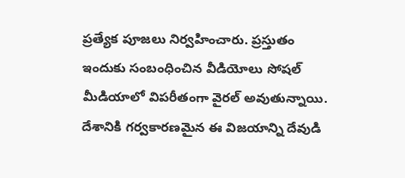ప్రత్యేక పూజలు నిర్వహించారు. ప్రస్తుతం ఇందుకు సంబంధించిన వీడియోలు సోషల్ మీడియాలో విపరీతంగా వైరల్ అవుతున్నాయి. దేశానికి గర్వకారణమైన ఈ విజయాన్ని దేవుడి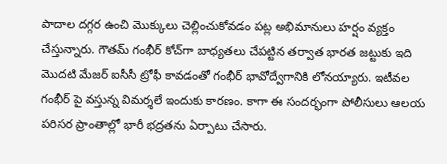పాదాల దగ్గర ఉంచి మొక్కులు చెల్లించుకోవడం పట్ల అభిమానులు హర్షం వ్యక్తం చేస్తున్నారు. గౌతమ్ గంభీర్ కోచ్‌గా బాధ్యతలు చేపట్టిన తర్వాత భారత జట్టుకు ఇది మొదటి మేజర్ ఐసీసీ ట్రోఫీ కావడంతో గంభీర్ భావోద్వేగానికి లోనయ్యారు. ఇటీవల గంభీర్ పై వస్తున్న విమర్శలే ఇందుకు కారణం. కాగా ఈ సందర్భంగా పోలీసులు ఆలయ పరిసర ప్రాంతాల్లో భారీ భద్రతను ఏర్పాటు చేసారు.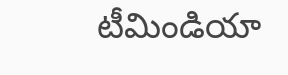టీమిండియా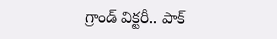గ్రాండ్ విక్టరీ.. పాక్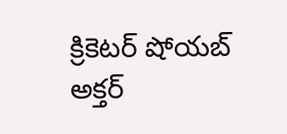క్రికెటర్ షోయబ్ అక్తర్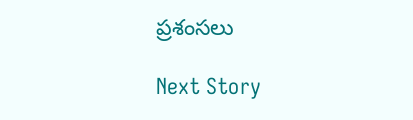ప్రశంసలు

Next Story